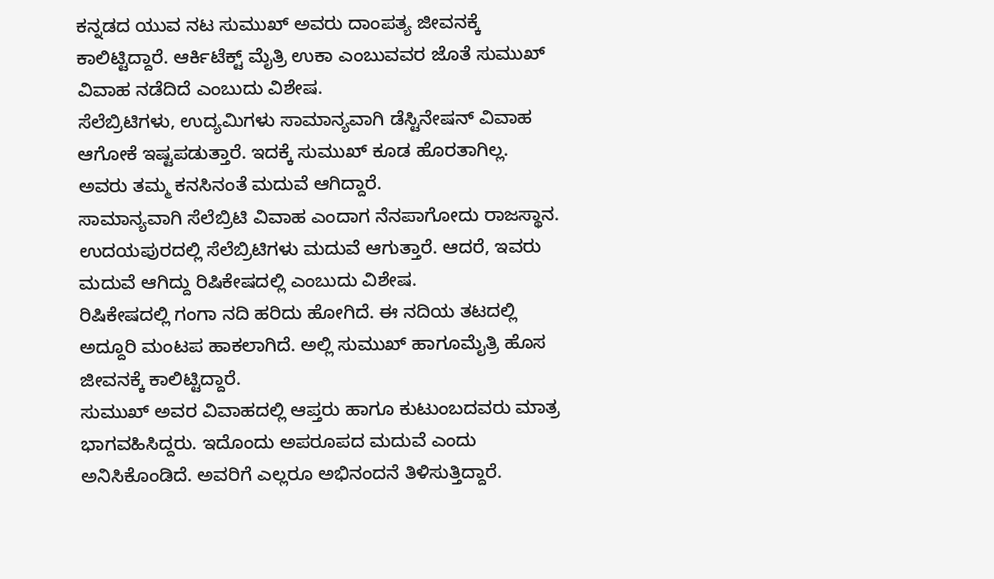ಕನ್ನಡದ ಯುವ ನಟ ಸುಮುಖ್ ಅವರು ದಾಂಪತ್ಯ ಜೀವನಕ್ಕೆ ಕಾಲಿಟ್ಟಿದ್ದಾರೆ. ಆರ್ಕಿಟೆಕ್ಟ್ ಮೈತ್ರಿ ಉಕಾ ಎಂಬುವವರ ಜೊತೆ ಸುಮುಖ್ ವಿವಾಹ ನಡೆದಿದೆ ಎಂಬುದು ವಿಶೇಷ.
ಸೆಲೆಬ್ರಿಟಿಗಳು, ಉದ್ಯಮಿಗಳು ಸಾಮಾನ್ಯವಾಗಿ ಡೆಸ್ಟಿನೇಷನ್ ವಿವಾಹ ಆಗೋಕೆ ಇಷ್ಟಪಡುತ್ತಾರೆ. ಇದಕ್ಕೆ ಸುಮುಖ್ ಕೂಡ ಹೊರತಾಗಿಲ್ಲ. ಅವರು ತಮ್ಮ ಕನಸಿನಂತೆ ಮದುವೆ ಆಗಿದ್ದಾರೆ.
ಸಾಮಾನ್ಯವಾಗಿ ಸೆಲೆಬ್ರಿಟಿ ವಿವಾಹ ಎಂದಾಗ ನೆನಪಾಗೋದು ರಾಜಸ್ಥಾನ. ಉದಯಪುರದಲ್ಲಿ ಸೆಲೆಬ್ರಿಟಿಗಳು ಮದುವೆ ಆಗುತ್ತಾರೆ. ಆದರೆ, ಇವರು ಮದುವೆ ಆಗಿದ್ದು ರಿಷಿಕೇಷದಲ್ಲಿ ಎಂಬುದು ವಿಶೇಷ.
ರಿಷಿಕೇಷದಲ್ಲಿ ಗಂಗಾ ನದಿ ಹರಿದು ಹೋಗಿದೆ. ಈ ನದಿಯ ತಟದಲ್ಲಿ ಅದ್ದೂರಿ ಮಂಟಪ ಹಾಕಲಾಗಿದೆ. ಅಲ್ಲಿ ಸುಮುಖ್ ಹಾಗೂಮೈತ್ರಿ ಹೊಸ ಜೀವನಕ್ಕೆ ಕಾಲಿಟ್ಟಿದ್ದಾರೆ.
ಸುಮುಖ್ ಅವರ ವಿವಾಹದಲ್ಲಿ ಆಪ್ತರು ಹಾಗೂ ಕುಟುಂಬದವರು ಮಾತ್ರ ಭಾಗವಹಿಸಿದ್ದರು. ಇದೊಂದು ಅಪರೂಪದ ಮದುವೆ ಎಂದು ಅನಿಸಿಕೊಂಡಿದೆ. ಅವರಿಗೆ ಎಲ್ಲರೂ ಅಭಿನಂದನೆ ತಿಳಿಸುತ್ತಿದ್ದಾರೆ.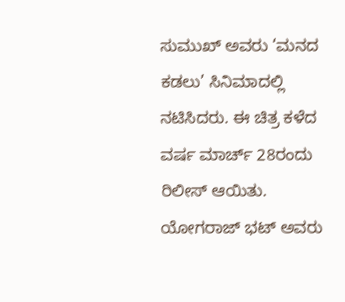ಸುಮುಖ್ ಅವರು ‘ಮನದ ಕಡಲು’ ಸಿನಿಮಾದಲ್ಲಿ ನಟಿಸಿದರು. ಈ ಚಿತ್ರ ಕಳೆದ ವರ್ಷ ಮಾರ್ಚ್ 28ರಂದು ರಿಲೀಸ್ ಆಯಿತು. ಯೋಗರಾಜ್ ಭಟ್ ಅವರು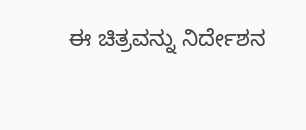ಈ ಚಿತ್ರವನ್ನು ನಿರ್ದೇಶನ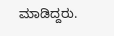ಮಾಡಿದ್ದರು.